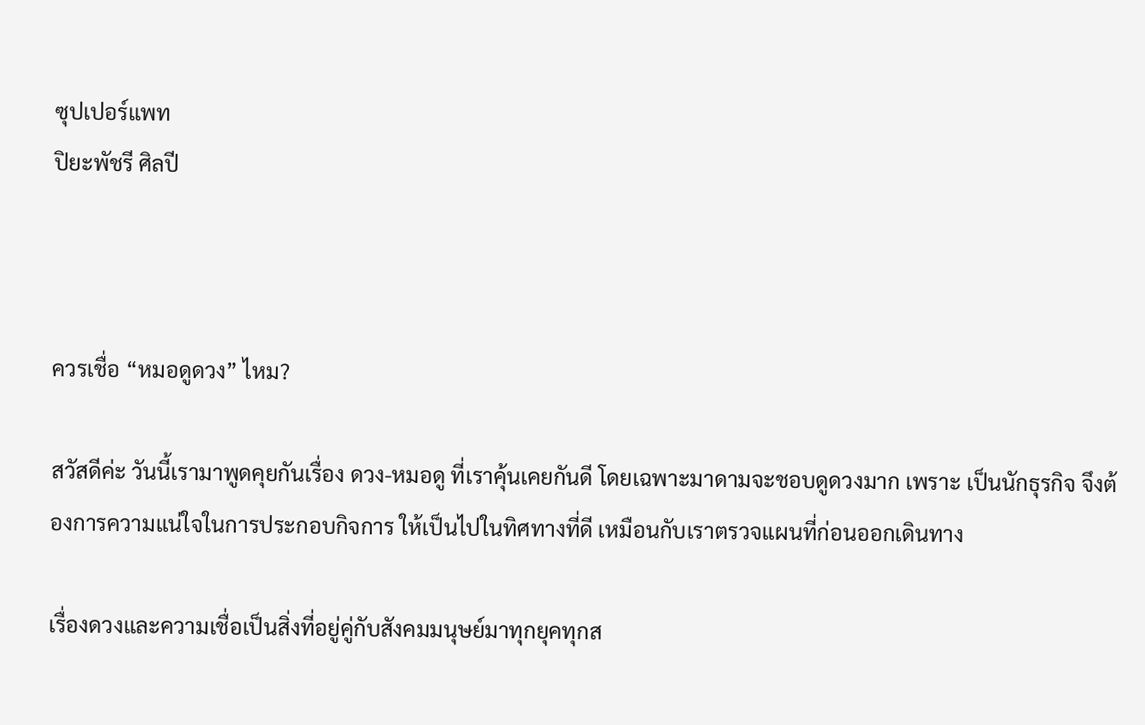ซุปเปอร์แพท
ปิยะพัชรี ศิลปี



ควรเชื่อ “หมอดูดวง” ไหม?

สวัสดีค่ะ วันนี้เรามาพูดคุยกันเรื่อง ดวง-หมอดู ที่เราคุ้นเคยกันดี โดยเฉพาะมาดามจะชอบดูดวงมาก เพราะ เป็นนักธุรกิจ จึงต้องการความแน่ใจในการประกอบกิจการ ให้เป็นไปในทิศทางที่ดี เหมือนกับเราตรวจแผนที่ก่อนออกเดินทาง

เรื่องดวงและความเชื่อเป็นสิ่งที่อยู่คู่กับสังคมมนุษย์มาทุกยุคทุกส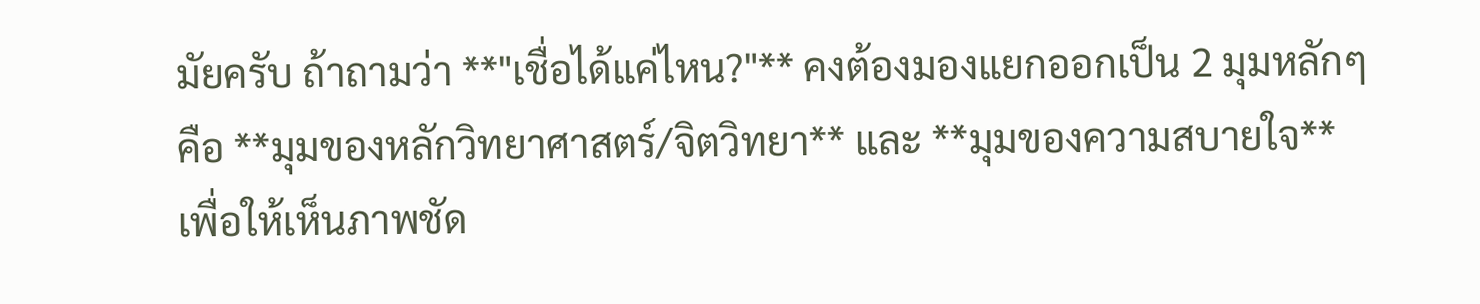มัยครับ ถ้าถามว่า **"เชื่อได้แค่ไหน?"** คงต้องมองแยกออกเป็น 2 มุมหลักๆ คือ **มุมของหลักวิทยาศาสตร์/จิตวิทยา** และ **มุมของความสบายใจ** เพื่อให้เห็นภาพชัด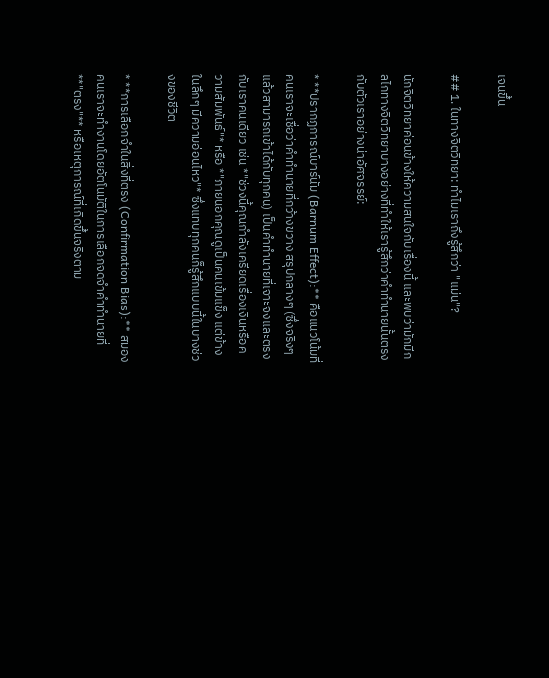เจนขึ้น

## 1. ในทางจิตวิทยา: ทำไมเราถึงรู้สึกว่า "แม่น"?

นักจิตวิทยาค่อนข้างให้ความสนใจกับเรื่องนี้ และพบว่ามักมีกลไกทางจิตวิทยาบางอย่างที่ทำให้เรารู้สึกว่าคำทำนายนั้นตรงกับตัวเราอย่างน่าอัศจรรย์:

* **ปรากฏการณ์บาร์นัม (Barnum Effect):** คือแนวโน้มที่คนเราจะเชื่อว่าคำทำนายที่กว้างขวาง สรุปกลางๆ (ซึ่งจริงๆ แล้วสามารถเข้าได้กับทุกคน) เป็นคำทำนายที่เจาะจงและตรงกับเราคนเดียว เช่น *"ช่วงนี้คุณกำลังเครียดเรื่องเงินหรือความสัมพันธ์"* หรือ *"ภายนอกคุณดูเป็นคนเข้มแข็ง แต่ข้างในลึกๆ มีความอ่อนไหว"* ซึ่งแทบทุกคนก็รู้สึกแบบนี้ในบางช่วงของชีวิต

* **การเลือกจำในสิ่งที่ตรง (Confirmation Bias):** สมองคนเราจะทำงานโดยอัตโนมัติในการเลือกจดจำคำทำนายที่ **"ตรง"** หรือเหตุการณ์ที่เกิดขึ้นจริงตาม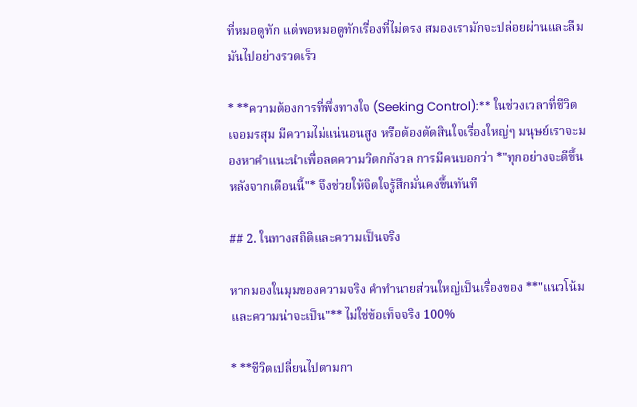ที่หมอดูทัก แต่พอหมอดูทักเรื่องที่ไม่ตรง สมองเรามักจะปล่อยผ่านและลืมมันไปอย่างรวดเร็ว

* **ความต้องการที่พึ่งทางใจ (Seeking Control):** ในช่วงเวลาที่ชีวิตเจอมรสุม มีความไม่แน่นอนสูง หรือต้องตัดสินใจเรื่องใหญ่ๆ มนุษย์เราจะมองหาคำแนะนำเพื่อลดความวิตกกังวล การมีคนบอกว่า *"ทุกอย่างจะดีขึ้นหลังจากเดือนนี้"* จึงช่วยให้จิตใจรู้สึกมั่นคงขึ้นทันที

## 2. ในทางสถิติและความเป็นจริง

หากมองในมุมของความจริง คำทำนายส่วนใหญ่เป็นเรื่องของ **"แนวโน้มและความน่าจะเป็น"** ไม่ใช่ข้อเท็จจริง 100%

* **ชีวิตเปลี่ยนไปตามกา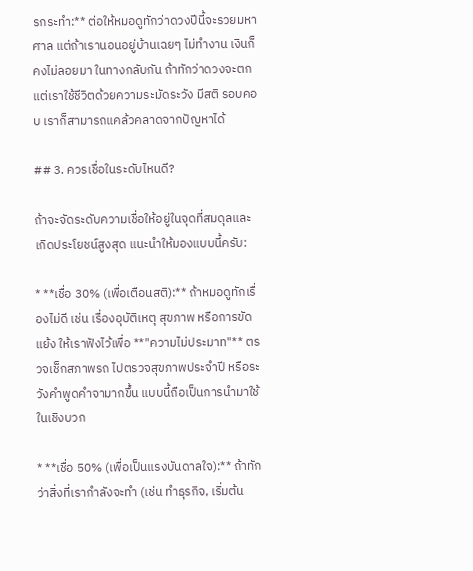รกระทำ:** ต่อให้หมอดูทักว่าดวงปีนี้จะรวยมหาศาล แต่ถ้าเรานอนอยู่บ้านเฉยๆ ไม่ทำงาน เงินก็คงไม่ลอยมา ในทางกลับกัน ถ้าทักว่าดวงจะตก แต่เราใช้ชีวิตด้วยความระมัดระวัง มีสติ รอบคอบ เราก็สามารถแคล้วคลาดจากปัญหาได้

## 3. ควรเชื่อในระดับไหนดี?

ถ้าจะจัดระดับความเชื่อให้อยู่ในจุดที่สมดุลและเกิดประโยชน์สูงสุด แนะนำให้มองแบบนี้ครับ:

* **เชื่อ 30% (เพื่อเตือนสติ):** ถ้าหมอดูทักเรื่องไม่ดี เช่น เรื่องอุบัติเหตุ สุขภาพ หรือการขัดแย้ง ให้เราฟังไว้เพื่อ **"ความไม่ประมาท"** ตรวจเช็กสภาพรถ ไปตรวจสุขภาพประจำปี หรือระวังคำพูดคำจามากขึ้น แบบนี้ถือเป็นการนำมาใช้ในเชิงบวก

* **เชื่อ 50% (เพื่อเป็นแรงบันดาลใจ):** ถ้าทักว่าสิ่งที่เรากำลังจะทำ (เช่น ทำธุรกิจ, เริ่มต้น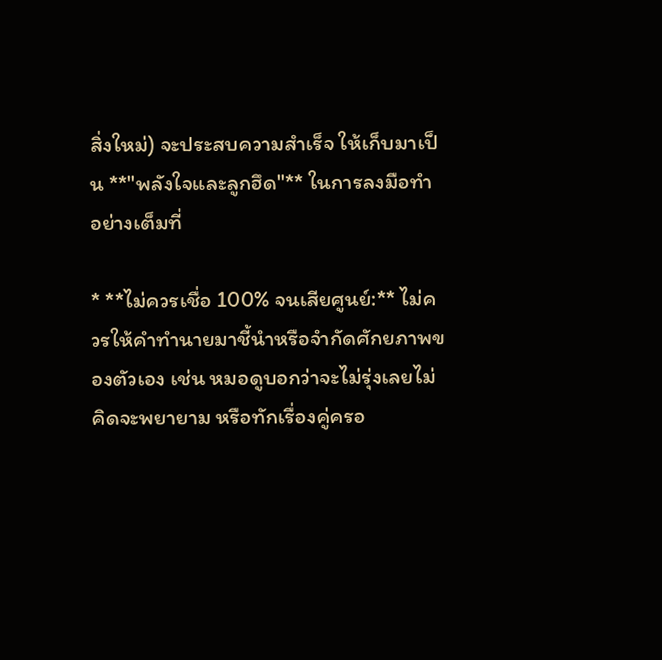สิ่งใหม่) จะประสบความสำเร็จ ให้เก็บมาเป็น **"พลังใจและลูกฮึด"** ในการลงมือทำอย่างเต็มที่

* **ไม่ควรเชื่อ 100% จนเสียศูนย์:** ไม่ควรให้คำทำนายมาชี้นำหรือจำกัดศักยภาพของตัวเอง เช่น หมอดูบอกว่าจะไม่รุ่งเลยไม่คิดจะพยายาม หรือทักเรื่องคู่ครอ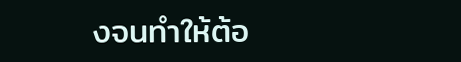งจนทำให้ต้อ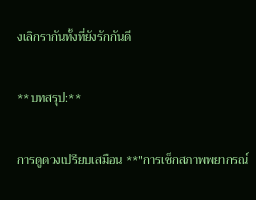งเลิกรากันทั้งที่ยังรักกันดี

**บทสรุป:**

การดูดวงเปรียบเสมือน **"การเช็กสภาพพยากรณ์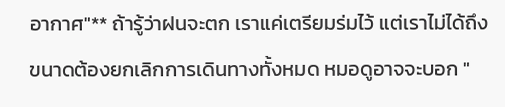อากาศ"** ถ้ารู้ว่าฝนจะตก เราแค่เตรียมร่มไว้ แต่เราไม่ได้ถึงขนาดต้องยกเลิกการเดินทางทั้งหมด หมอดูอาจจะบอก "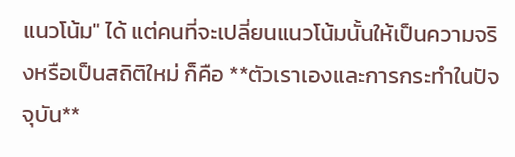แนวโน้ม" ได้ แต่คนที่จะเปลี่ยนแนวโน้มนั้นให้เป็นความจริงหรือเป็นสถิติใหม่ ก็คือ **ตัวเราเองและการกระทำในปัจจุบัน**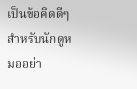เป็นข้อคิดดีๆ สำหรับนักดูหมออย่า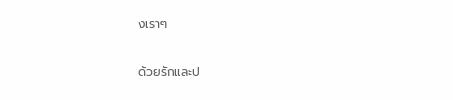งเราๆ

ด้วยรักและป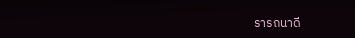รารถนาดี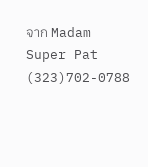จาก Madam Super Pat (323)702-0788